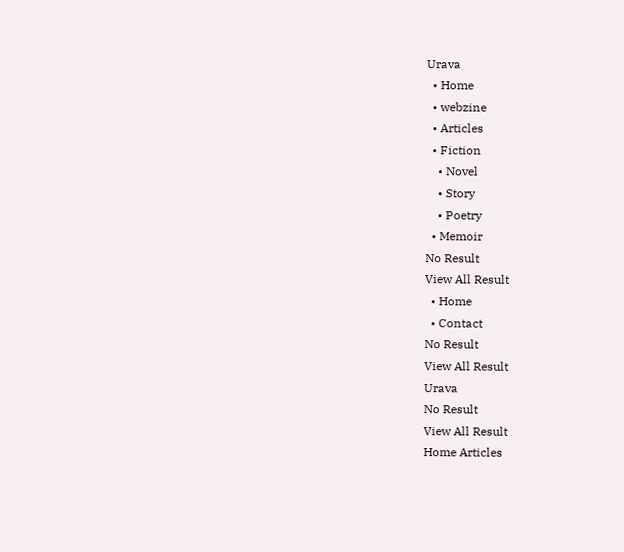Urava
  • Home
  • webzine
  • Articles
  • Fiction
    • Novel
    • Story
    • Poetry
  • Memoir
No Result
View All Result
  • Home
  • Contact
No Result
View All Result
Urava
No Result
View All Result
Home Articles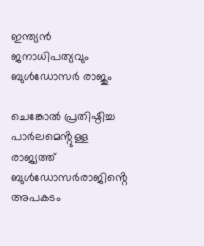ഇന്ത്യൻ ജനാധിപത്യവും ബുൾഡോസർ രാജും

ചെങ്കോൽ പ്രതിഷ്ഠിച്ച പാർലമെൻ്റുള്ള രാജ്യത്ത് ബുൾഡോസർരാജിൻ്റെ അപകടം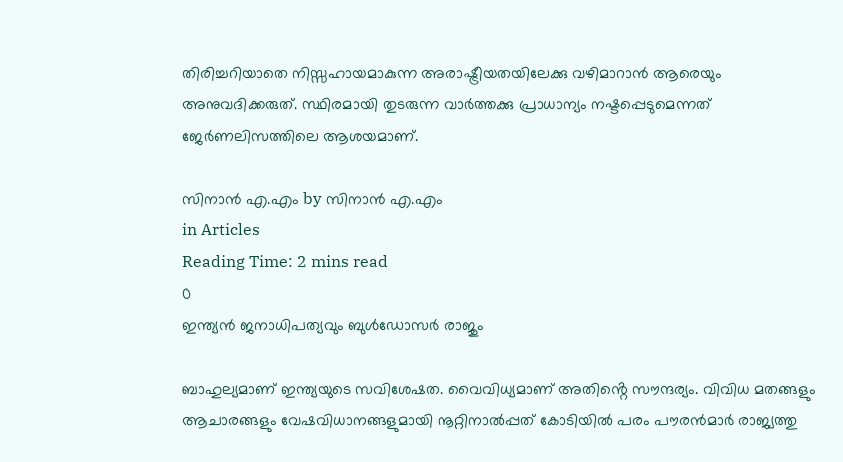തിരിച്ചറിയാതെ നിസ്സഹായമാകുന്ന അരാഷ്ട്രീയതയിലേക്കു വഴിമാറാൻ ആരെയും അനുവദിക്കരുത്. സ്ഥിരമായി തുടരുന്ന വാർത്തക്കു പ്രാധാന്യം നഷ്ടപ്പെടുമെന്നത് ജേർണലിസത്തിലെ ആശയമാണ്.

സിനാൻ എ.എം by സിനാൻ എ.എം
in Articles
Reading Time: 2 mins read
0
ഇന്ത്യൻ ജനാധിപത്യവും ബുൾഡോസർ രാജും

ബാഹുല്യമാണ് ഇന്ത്യയുടെ സവിശേഷത. വൈവിധ്യമാണ് അതിൻ്റെ സൗന്ദര്യം. വിവിധ മതങ്ങളും ആചാരങ്ങളും വേഷവിധാനങ്ങളുമായി നൂറ്റിനാൽപ്പത് കോടിയിൽ പരം പൗരൻമാർ രാജ്യത്തു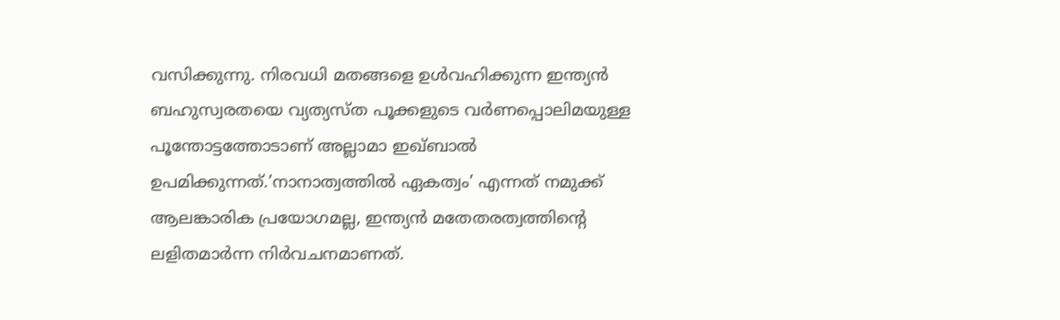വസിക്കുന്നു. നിരവധി മതങ്ങളെ ഉൾവഹിക്കുന്ന ഇന്ത്യൻ ബഹുസ്വരതയെ വ്യത്യസ്ത പൂക്കളുടെ വർണപ്പൊലിമയുള്ള പൂന്തോട്ടത്തോടാണ് അല്ലാമാ ഇഖ്ബാൽ ഉപമിക്കുന്നത്.’നാനാത്വത്തിൽ ഏകത്വം’ എന്നത് നമുക്ക് ആലങ്കാരിക പ്രയോഗമല്ല, ഇന്ത്യൻ മതേതരത്വത്തിന്റെ ലളിതമാർന്ന നിർവചനമാണത്.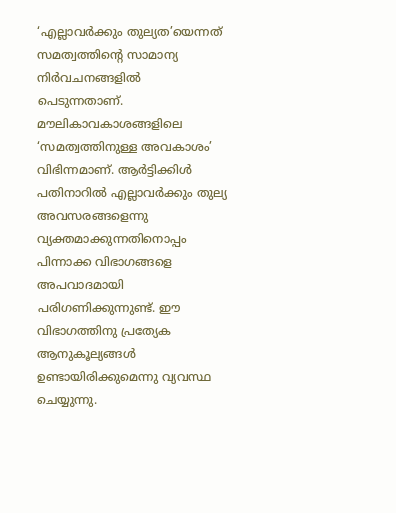‘എല്ലാവർക്കും തുല്യത’യെന്നത് സമത്വത്തിന്റെ സാമാന്യ നിർവചനങ്ങളിൽ പെടുന്നതാണ്. മൗലികാവകാശങ്ങളിലെ ‘സമത്വത്തിനുള്ള അവകാശം’ വിഭിന്നമാണ്. ആർട്ടിക്കിൾ പതിനാറിൽ എല്ലാവർക്കും തുല്യ അവസരങ്ങളെന്നു വ്യക്തമാക്കുന്നതിനൊപ്പം പിന്നാക്ക വിഭാഗങ്ങളെ അപവാദമായി പരിഗണിക്കുന്നുണ്ട്. ഈ വിഭാഗത്തിനു പ്രത്യേക ആനുകൂല്യങ്ങൾ ഉണ്ടായിരിക്കുമെന്നു വ്യവസ്ഥ ചെയ്യുന്നു.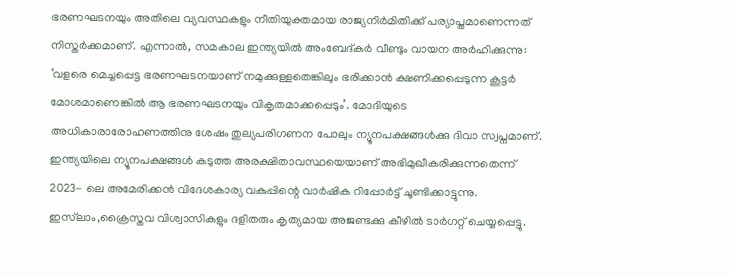ഭരണഘടനയും അതിലെ വ്യവസ്ഥകളും നീതിയുക്തമായ രാജ്യനിർമിതിക്ക് പര്യാപ്തമാണെന്നത് നിസ്തർക്കമാണ്. എന്നാൽ, സമകാല ഇന്ത്യയിൽ അംബേദ്കർ വീണ്ടും വായന അർഹിക്കുന്നു: ‘വളരെ മെച്ചപ്പെട്ട ഭരണഘടനയാണ് നമുക്കുള്ളതെങ്കിലും ഭരിക്കാൻ ക്ഷണിക്കപ്പെടുന്ന കൂട്ടർ മോശമാണെങ്കിൽ ആ ഭരണഘടനയും വികൃതമാക്കപ്പെടും’. മോദിയുടെ അധികാരാരോഹണത്തിനു ശേഷം തുല്യപരിഗണന പോലും ന്യൂനപക്ഷങ്ങൾക്കു ദിവാ സ്വപ്നമാണ്. ഇന്ത്യയിലെ ന്യൂനപക്ഷങ്ങൾ കടുത്ത അരക്ഷിതാവസ്ഥയെയാണ് അഭിമുഖീകരിക്കുന്നതെന്ന് 2023- ലെ അമേരിക്കൻ വിദേശകാര്യ വകുപ്പിന്റെ വാർഷിക റിപ്പോർട്ട് ചൂണ്ടിക്കാട്ടുന്നു. ഇസ്‌ലാം,ക്രൈസ്തവ വിശ്വാസികളും ദളിതരും കൃത്യമായ അജണ്ടക്കു കീഴിൽ ടാർഗറ്റ് ചെയ്യപ്പെട്ടു.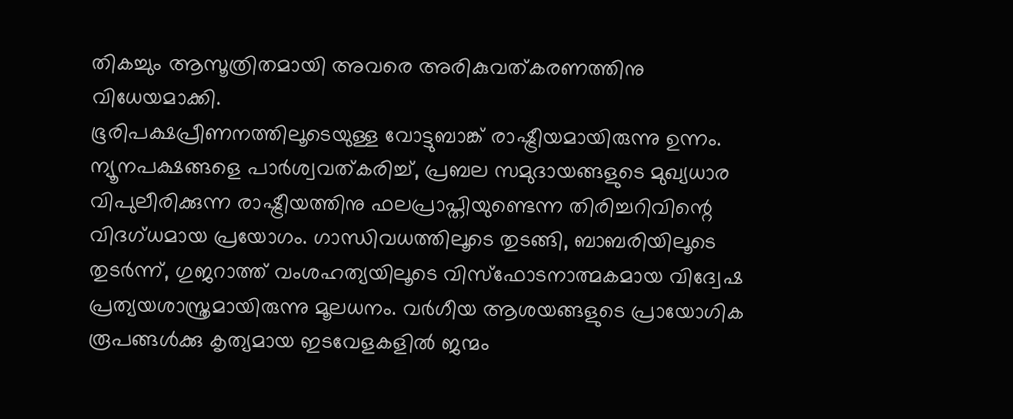തികച്ചും ആസൂത്രിതമായി അവരെ അരികുവത്കരണത്തിനു വിധേയമാക്കി.
ഭൂരിപക്ഷപ്രീണനത്തിലൂടെയുള്ള വോട്ടുബാങ്ക് രാഷ്ട്രീയമായിരുന്നു ഉന്നം. ന്യൂനപക്ഷങ്ങളെ പാർശ്വവത്കരിച്ച്, പ്രബല സമുദായങ്ങളുടെ മുഖ്യധാര വിപുലീരിക്കുന്ന രാഷ്ട്രീയത്തിനു ഫലപ്രാപ്തിയുണ്ടെന്ന തിരിച്ചറിവിന്റെ വിദഗ്ധമായ പ്രയോഗം. ഗാന്ധിവധത്തിലൂടെ തുടങ്ങി, ബാബരിയിലൂടെ തുടർന്ന്, ഗുജറാത്ത് വംശഹത്യയിലൂടെ വിസ്ഫോടനാത്മകമായ വിദ്വേഷ പ്രത്യയശാസ്ത്രമായിരുന്നു മൂലധനം. വർഗീയ ആശയങ്ങളുടെ പ്രായോഗിക രൂപങ്ങൾക്കു കൃത്യമായ ഇടവേളകളിൽ ജന്മം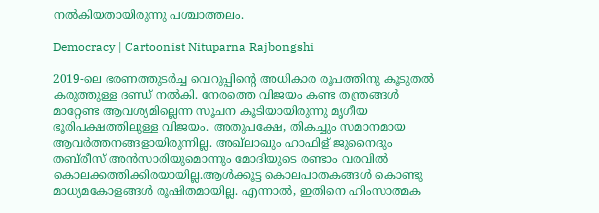നൽകിയതായിരുന്നു പശ്ചാത്തലം.

Democracy | Cartoonist Nituparna Rajbongshi

2019-ലെ ഭരണത്തുടർച്ച വെറുപ്പിന്റെ അധികാര രൂപത്തിനു കൂടുതൽ കരുത്തുള്ള ദണ്ഡ് നൽകി. നേരത്തെ വിജയം കണ്ട തന്ത്രങ്ങൾ മാറ്റേണ്ട ആവശ്യമില്ലെന്ന സൂചന കൂടിയായിരുന്നു മൃഗീയ ഭൂരിപക്ഷത്തിലുള്ള വിജയം. അതുപക്ഷേ, തികച്ചും സമാനമായ ആവർത്തനങ്ങളായിരുന്നില്ല. അഖ്‌ലാഖും ഹാഫിള് ജുനൈദും തബ്‌രീസ് അൻസാരിയുമൊന്നും മോദിയുടെ രണ്ടാം വരവിൽ കൊലക്കത്തിക്കിരയായില്ല.ആൾക്കൂട്ട കൊലപാതകങ്ങൾ കൊണ്ടു മാധ്യമകോളങ്ങൾ രൂഷിതമായില്ല. എന്നാൽ, ഇതിനെ ഹിംസാത്മക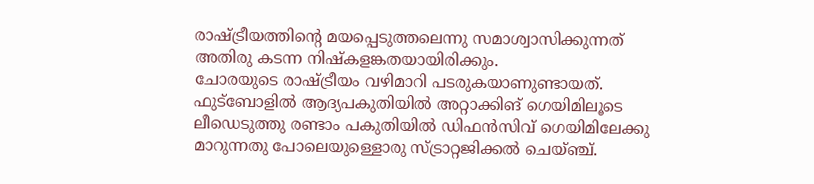രാഷ്ട്രീയത്തിന്റെ മയപ്പെടുത്തലെന്നു സമാശ്വാസിക്കുന്നത് അതിരു കടന്ന നിഷ്കളങ്കതയായിരിക്കും.
ചോരയുടെ രാഷ്ട്രീയം വഴിമാറി പടരുകയാണുണ്ടായത്. ഫുട്ബോളിൽ ആദ്യപകുതിയിൽ അറ്റാക്കിങ് ഗെയിമിലൂടെ ലീഡെടുത്തു രണ്ടാം പകുതിയിൽ ഡിഫൻസിവ് ഗെയിമിലേക്കു മാറുന്നതു പോലെയുള്ളൊരു സ്ട്രാറ്റജിക്കൽ ചെയ്ഞ്ച്.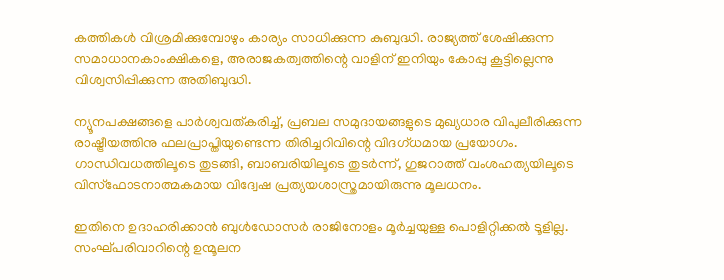കത്തികൾ വിശ്രമിക്കുമ്പോഴും കാര്യം സാധിക്കുന്ന കുബുദ്ധി. രാജ്യത്ത് ശേഷിക്കുന്ന സമാധാനകാംക്ഷികളെ, അരാജകത്വത്തിന്റെ വാളിന് ഇനിയും കോപ്പു കൂട്ടില്ലെന്നു വിശ്വസിപ്പിക്കുന്ന അതിബുദ്ധി.

ന്യൂനപക്ഷങ്ങളെ പാർശ്വവത്കരിച്ച്, പ്രബല സമുദായങ്ങളുടെ മുഖ്യധാര വിപുലീരിക്കുന്ന രാഷ്ട്രീയത്തിനു ഫലപ്രാപ്തിയുണ്ടെന്ന തിരിച്ചറിവിന്റെ വിദഗ്ധമായ പ്രയോഗം. ഗാന്ധിവധത്തിലൂടെ തുടങ്ങി, ബാബരിയിലൂടെ തുടർന്ന്, ഗുജറാത്ത് വംശഹത്യയിലൂടെ വിസ്ഫോടനാത്മകമായ വിദ്വേഷ പ്രത്യയശാസ്ത്രമായിരുന്നു മൂലധനം.

ഇതിനെ ഉദാഹരിക്കാൻ ബുൾഡോസർ രാജിനോളം മൂർച്ചയുള്ള പൊളിറ്റിക്കൽ ടൂളില്ല. സംഘ്പരിവാറിന്റെ ഉന്മൂലന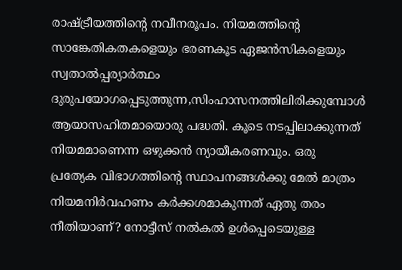രാഷ്ട്രീയത്തിന്റെ നവീനരൂപം. നിയമത്തിന്റെ സാങ്കേതികതകളെയും ഭരണകൂട ഏജൻസികളെയും സ്വതാൽപ്പര്യാർത്ഥം ദുരുപയോഗപ്പെടുത്തുന്ന,സിംഹാസനത്തിലിരിക്കുമ്പോൾ ആയാസഹിതമായൊരു പദ്ധതി. കൂടെ നടപ്പിലാക്കുന്നത് നിയമമാണെന്ന ഒഴുക്കൻ ന്യായീകരണവും. ഒരു പ്രത്യേക വിഭാഗത്തിൻ്റെ സ്ഥാപനങ്ങൾക്കു മേൽ മാത്രം നിയമനിർവഹണം കർക്കശമാകുന്നത് ഏതു തരം നീതിയാണ്? നോട്ടീസ് നൽകൽ ഉൾപ്പെടെയുള്ള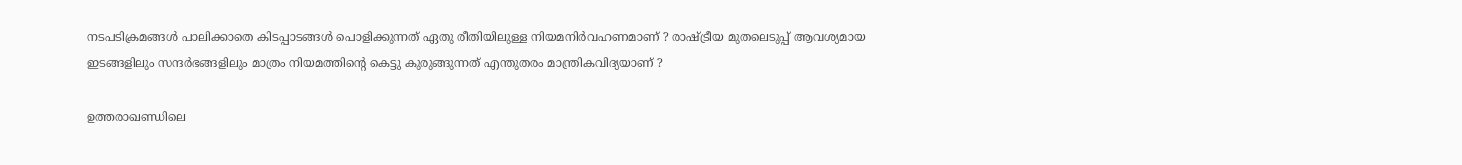നടപടിക്രമങ്ങൾ പാലിക്കാതെ കിടപ്പാടങ്ങൾ പൊളിക്കുന്നത് ഏതു രീതിയിലുള്ള നിയമനിർവഹണമാണ് ? രാഷ്ട്രീയ മുതലെടുപ്പ് ആവശ്യമായ ഇടങ്ങളിലും സന്ദർഭങ്ങളിലും മാത്രം നിയമത്തിന്റെ കെട്ടു കുരുങ്ങുന്നത് എന്തുതരം മാന്ത്രികവിദ്യയാണ് ?

ഉത്തരാഖണ്ഡിലെ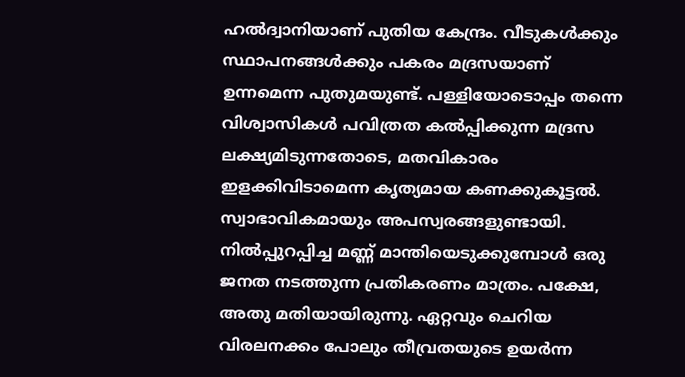ഹൽദ്വാനിയാണ് പുതിയ കേന്ദ്രം. വീടുകൾക്കും സ്ഥാപനങ്ങൾക്കും പകരം മദ്രസയാണ് ഉന്നമെന്ന പുതുമയുണ്ട്. പള്ളിയോടൊപ്പം തന്നെ വിശ്വാസികൾ പവിത്രത കൽപ്പിക്കുന്ന മദ്രസ ലക്ഷ്യമിടുന്നതോടെ, മതവികാരം ഇളക്കിവിടാമെന്ന കൃത്യമായ കണക്കുകൂട്ടൽ. സ്വാഭാവികമായും അപസ്വരങ്ങളുണ്ടായി. നിൽപ്പുറപ്പിച്ച മണ്ണ് മാന്തിയെടുക്കുമ്പോൾ ഒരു ജനത നടത്തുന്ന പ്രതികരണം മാത്രം. പക്ഷേ, അതു മതിയായിരുന്നു. ഏറ്റവും ചെറിയ വിരലനക്കം പോലും തീവ്രതയുടെ ഉയർന്ന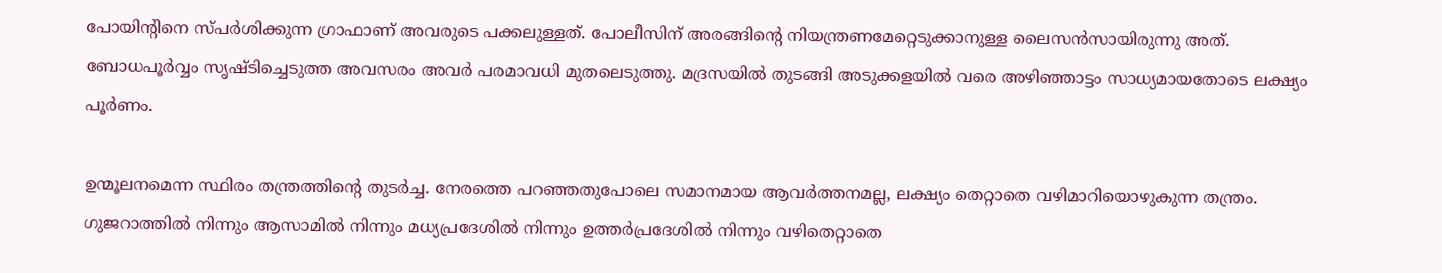പോയിന്റിനെ സ്പർശിക്കുന്ന ഗ്രാഫാണ് അവരുടെ പക്കലുള്ളത്. പോലീസിന് അരങ്ങിന്റെ നിയന്ത്രണമേറ്റെടുക്കാനുള്ള ലൈസൻസായിരുന്നു അത്. ബോധപൂർവ്വം സൃഷ്ടിച്ചെടുത്ത അവസരം അവർ പരമാവധി മുതലെടുത്തു. മദ്രസയിൽ തുടങ്ങി അടുക്കളയിൽ വരെ അഴിഞ്ഞാട്ടം സാധ്യമായതോടെ ലക്ഷ്യം പൂർണം.

ഉന്മൂലനമെന്ന സ്ഥിരം തന്ത്രത്തിന്റെ തുടർച്ച. നേരത്തെ പറഞ്ഞതുപോലെ സമാനമായ ആവർത്തനമല്ല, ലക്ഷ്യം തെറ്റാതെ വഴിമാറിയൊഴുകുന്ന തന്ത്രം. ഗുജറാത്തിൽ നിന്നും ആസാമിൽ നിന്നും മധ്യപ്രദേശിൽ നിന്നും ഉത്തർപ്രദേശിൽ നിന്നും വഴിതെറ്റാതെ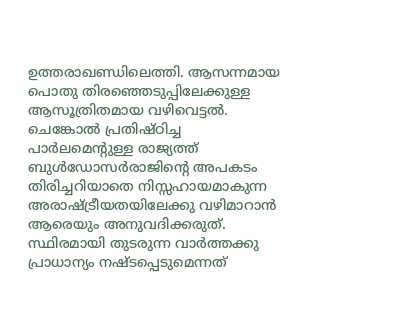ഉത്തരാഖണ്ഡിലെത്തി. ആസന്നമായ പൊതു തിരഞ്ഞെടുപ്പിലേക്കുള്ള ആസൂത്രിതമായ വഴിവെട്ടൽ.
ചെങ്കോൽ പ്രതിഷ്ഠിച്ച പാർലമെൻ്റുള്ള രാജ്യത്ത് ബുൾഡോസർരാജിൻ്റെ അപകടം തിരിച്ചറിയാതെ നിസ്സഹായമാകുന്ന അരാഷ്ട്രീയതയിലേക്കു വഴിമാറാൻ ആരെയും അനുവദിക്കരുത്. സ്ഥിരമായി തുടരുന്ന വാർത്തക്കു പ്രാധാന്യം നഷ്ടപ്പെടുമെന്നത്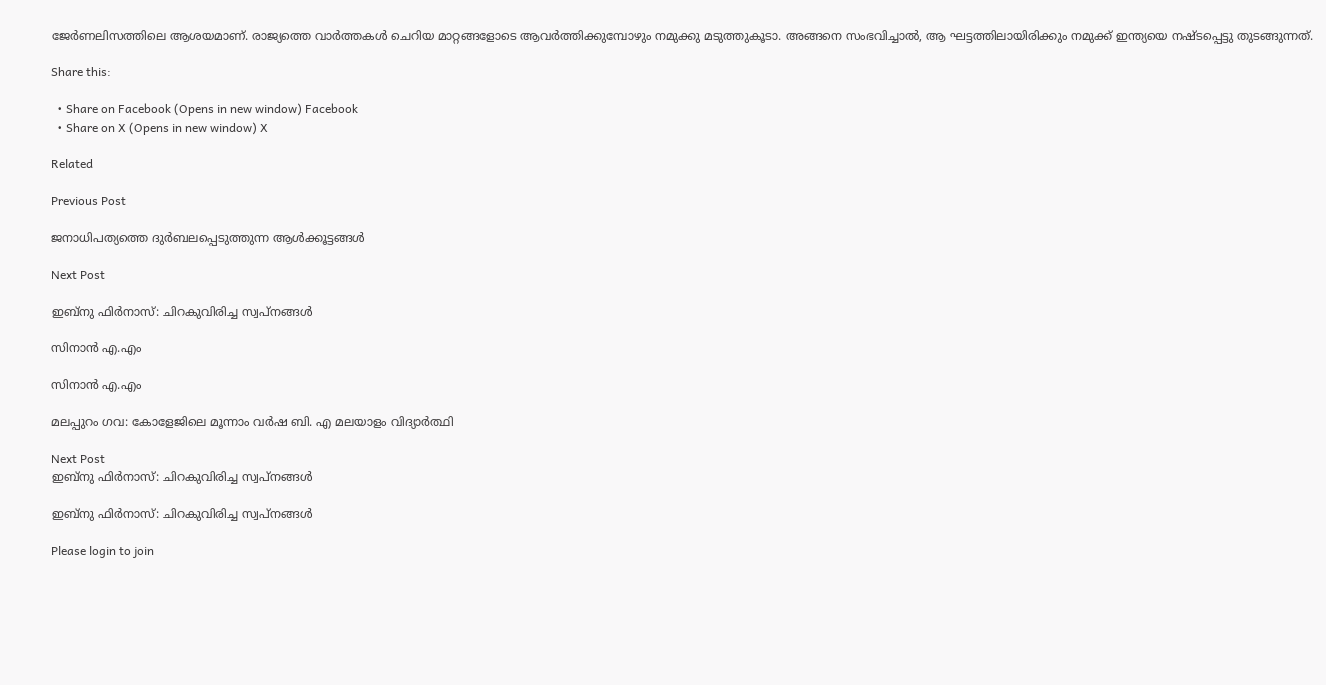ജേർണലിസത്തിലെ ആശയമാണ്. രാജ്യത്തെ വാർത്തകൾ ചെറിയ മാറ്റങ്ങളോടെ ആവർത്തിക്കുമ്പോഴും നമുക്കു മടുത്തുകൂടാ. അങ്ങനെ സംഭവിച്ചാൽ, ആ ഘട്ടത്തിലായിരിക്കും നമുക്ക് ഇന്ത്യയെ നഷ്ടപ്പെട്ടു തുടങ്ങുന്നത്.

Share this:

  • Share on Facebook (Opens in new window) Facebook
  • Share on X (Opens in new window) X

Related

Previous Post

ജനാധിപത്യത്തെ ദുർബലപ്പെടുത്തുന്ന ആൾക്കൂട്ടങ്ങൾ

Next Post

ഇബ്നു ഫിർനാസ്: ചിറകുവിരിച്ച സ്വപ്നങ്ങൾ

സിനാൻ എ.എം

സിനാൻ എ.എം

മലപ്പുറം ഗവ: കോളേജിലെ മൂന്നാം വർഷ ബി. എ മലയാളം വിദ്യാർത്ഥി

Next Post
ഇബ്നു ഫിർനാസ്: ചിറകുവിരിച്ച സ്വപ്നങ്ങൾ

ഇബ്നു ഫിർനാസ്: ചിറകുവിരിച്ച സ്വപ്നങ്ങൾ

Please login to join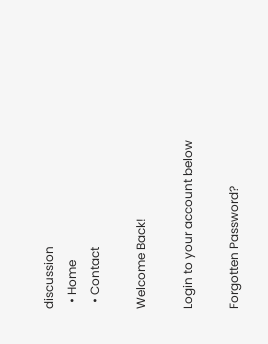discussion
  • Home
  • Contact

Welcome Back!

Login to your account below

Forgotten Password?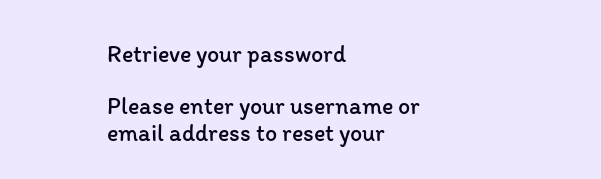Retrieve your password

Please enter your username or email address to reset your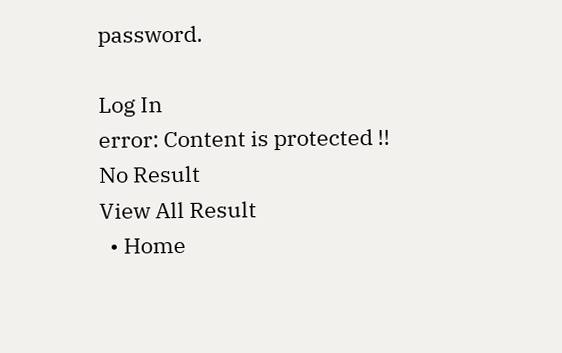password.

Log In
error: Content is protected !!
No Result
View All Result
  • Home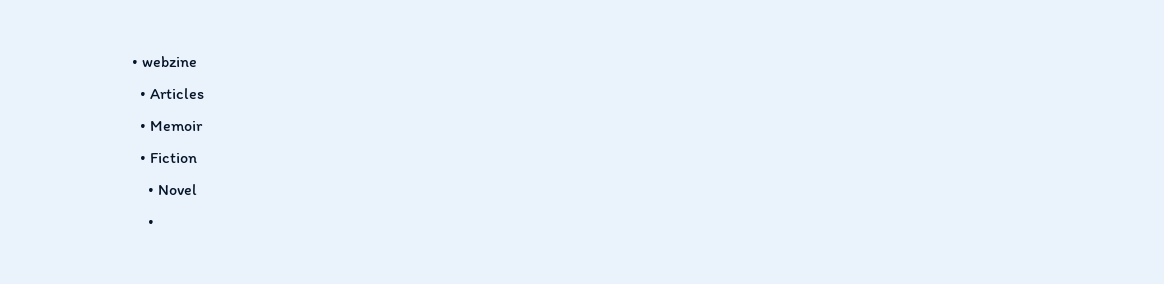• webzine
  • Articles
  • Memoir
  • Fiction
    • Novel
    •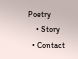Poetry
    • Story
  • Contact